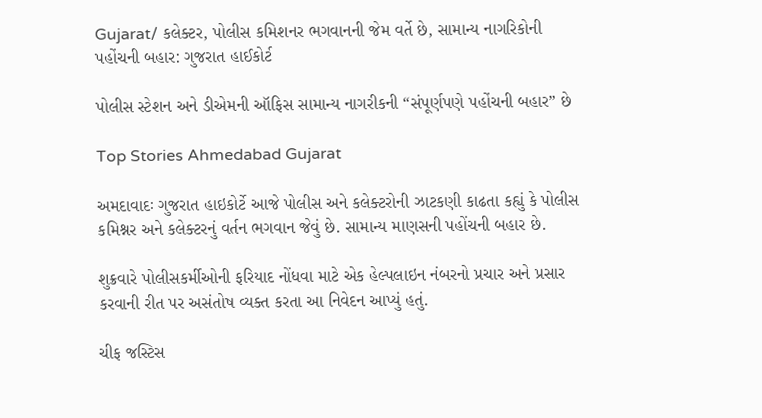Gujarat/ કલેક્ટર, પોલીસ કમિશનર ભગવાનની જેમ વર્તે છે, સામાન્ય નાગરિકોની પહોંચની બહાર: ગુજરાત હાઈકોર્ટ

પોલીસ સ્ટેશન અને ડીએમની ઑફિસ સામાન્ય નાગરીકની “સંપૂર્ણપણે પહોંચની બહાર” છે

Top Stories Ahmedabad Gujarat

અમદાવાદઃ ગુજરાત હાઇકોર્ટે આજે પોલીસ અને કલેક્ટરોની ઝાટકણી કાઢતા કહ્યું કે પોલીસ કમિશ્નર અને કલેક્ટરનું વર્તન ભગવાન જેવું છે. સામાન્ય માણસની પહોંચની બહાર છે.

શુક્રવારે પોલીસકર્મીઓની ફરિયાદ નોંધવા માટે એક હેલ્પલાઇન નંબરનો પ્રચાર અને પ્રસાર કરવાની રીત પર અસંતોષ વ્યક્ત કરતા આ નિવેદન આપ્યું હતું.

ચીફ જસ્ટિસ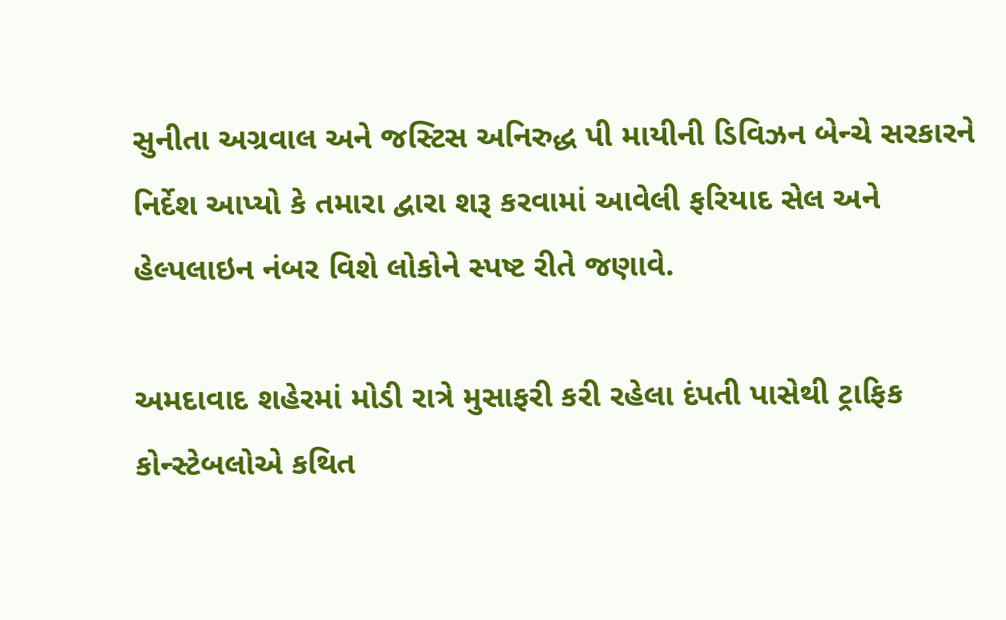સુનીતા અગ્રવાલ અને જસ્ટિસ અનિરુદ્ધ પી માયીની ડિવિઝન બેન્ચે સરકારને નિર્દેશ આપ્યો કે તમારા દ્વારા શરૂ કરવામાં આવેલી ફરિયાદ સેલ અને હેલ્પલાઇન નંબર વિશે લોકોને સ્પષ્ટ રીતે જણાવે.

અમદાવાદ શહેરમાં મોડી રાત્રે મુસાફરી કરી રહેલા દંપતી પાસેથી ટ્રાફિક કોન્સ્ટેબલોએ કથિત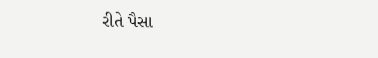રીતે પૈસા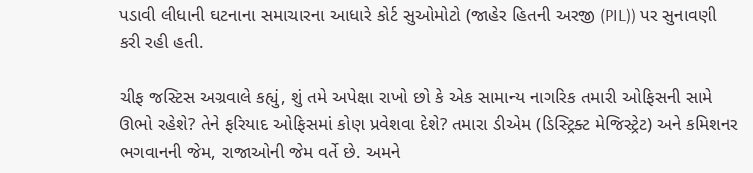પડાવી લીધાની ઘટનાના સમાચારના આધારે કોર્ટ સુઓમોટો (જાહેર હિતની અરજી (PIL)) પર સુનાવણી કરી રહી હતી.

ચીફ જસ્ટિસ અગ્રવાલે કહ્યું, શું તમે અપેક્ષા રાખો છો કે એક સામાન્ય નાગરિક તમારી ઓફિસની સામે ઊભો રહેશે? તેને ફરિયાદ ઓફિસમાં કોણ પ્રવેશવા દેશે? તમારા ડીએમ (ડિસ્ટ્રિક્ટ મેજિસ્ટ્રેટ) અને કમિશનર ભગવાનની જેમ, રાજાઓની જેમ વર્તે છે. અમને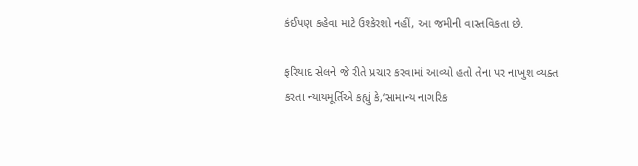કંઈપણ કહેવા માટે ઉશ્કેરશો નહીં, આ જમીની વાસ્તવિકતા છે.

ફરિયાદ સેલને જે રીતે પ્રચાર કરવામાં આવ્યો હતો તેના પર નાખુશ વ્યક્ત કરતા ન્યાયમૂર્તિએ કહ્યું કે,‘સામાન્ય નાગરિક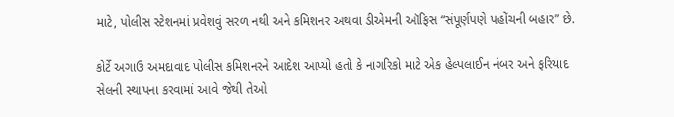માટે, પોલીસ સ્ટેશનમાં પ્રવેશવું સરળ નથી અને કમિશનર અથવા ડીએમની ઑફિસ “સંપૂર્ણપણે પહોંચની બહાર” છે.

કોર્ટે અગાઉ અમદાવાદ પોલીસ કમિશનરને આદેશ આપ્યો હતો કે નાગરિકો માટે એક હેલ્પલાઈન નંબર અને ફરિયાદ સેલની સ્થાપના કરવામાં આવે જેથી તેઓ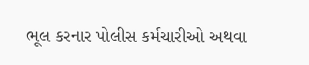ભૂલ કરનાર પોલીસ કર્મચારીઓ અથવા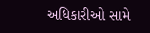અધિકારીઓ સામે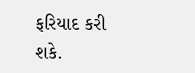ફરિયાદ કરી શકે.